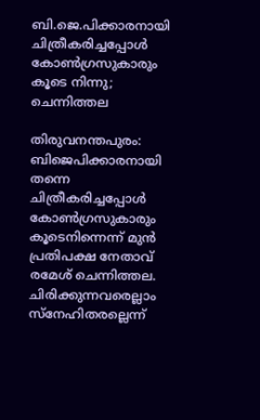ബി.ജെ.പിക്കാരനായി ചിത്രീകരിച്ചപ്പോള്‍ കോണ്‍ഗ്രസുകാരും കൂടെ നിന്നു; ചെന്നിത്തല

തിരുവനന്തപുരം: ബിജെപിക്കാരനായി തന്നെ ചിത്രീകരിച്ചപ്പോള്‍ കോണ്‍ഗ്രസുകാരും കൂടെനിന്നെന്ന് മുന്‍ പ്രതിപക്ഷ നേതാവ് രമേശ് ചെന്നിത്തല. ചിരിക്കുന്നവരെല്ലാം സ്‌നേഹിതരല്ലെന്ന്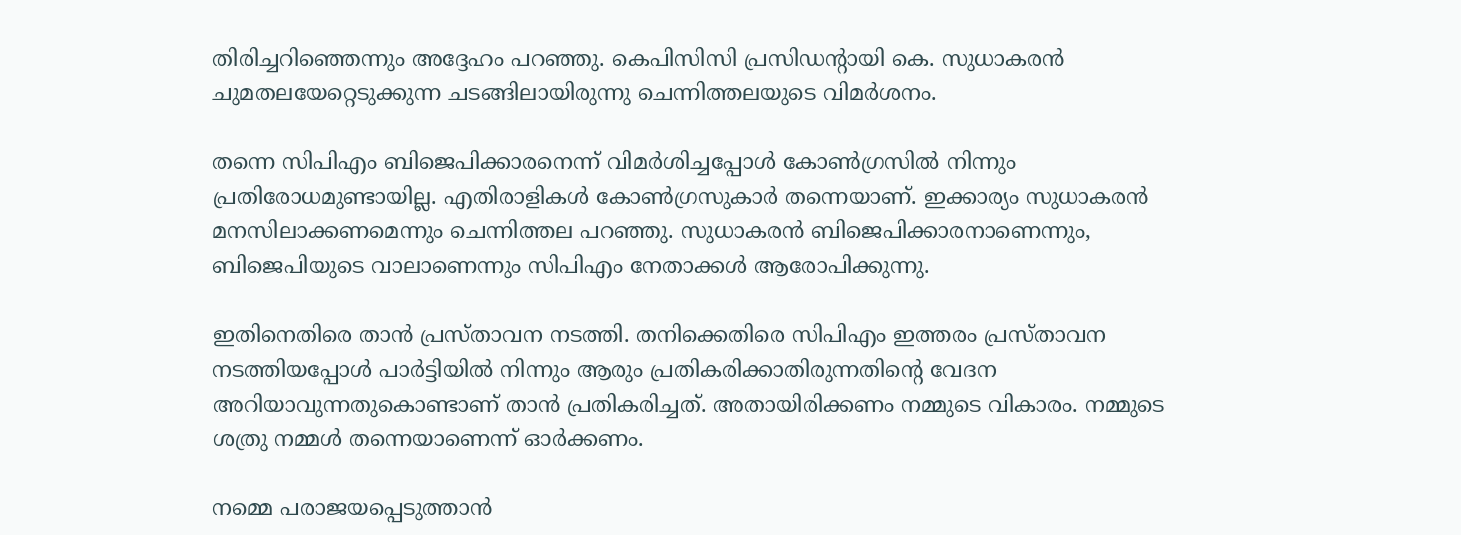തിരിച്ചറിഞ്ഞെന്നും അദ്ദേഹം പറഞ്ഞു. കെപിസിസി പ്രസിഡന്റായി കെ. സുധാകരന്‍ ചുമതലയേറ്റെടുക്കുന്ന ചടങ്ങിലായിരുന്നു ചെന്നിത്തലയുടെ വിമര്‍ശനം.

തന്നെ സിപിഎം ബിജെപിക്കാരനെന്ന് വിമര്‍ശിച്ചപ്പോള്‍ കോണ്‍ഗ്രസില്‍ നിന്നും പ്രതിരോധമുണ്ടായില്ല. എതിരാളികള്‍ കോണ്‍ഗ്രസുകാര്‍ തന്നെയാണ്. ഇക്കാര്യം സുധാകരന്‍ മനസിലാക്കണമെന്നും ചെന്നിത്തല പറഞ്ഞു. സുധാകരന്‍ ബിജെപിക്കാരനാണെന്നും, ബിജെപിയുടെ വാലാണെന്നും സിപിഎം നേതാക്കള്‍ ആരോപിക്കുന്നു.

ഇതിനെതിരെ താന്‍ പ്രസ്താവന നടത്തി. തനിക്കെതിരെ സിപിഎം ഇത്തരം പ്രസ്താവന നടത്തിയപ്പോള്‍ പാര്‍ട്ടിയില്‍ നിന്നും ആരും പ്രതികരിക്കാതിരുന്നതിന്റെ വേദന അറിയാവുന്നതുകൊണ്ടാണ് താന്‍ പ്രതികരിച്ചത്. അതായിരിക്കണം നമ്മുടെ വികാരം. നമ്മുടെ ശത്രു നമ്മള്‍ തന്നെയാണെന്ന് ഓര്‍ക്കണം.

നമ്മെ പരാജയപ്പെടുത്താന്‍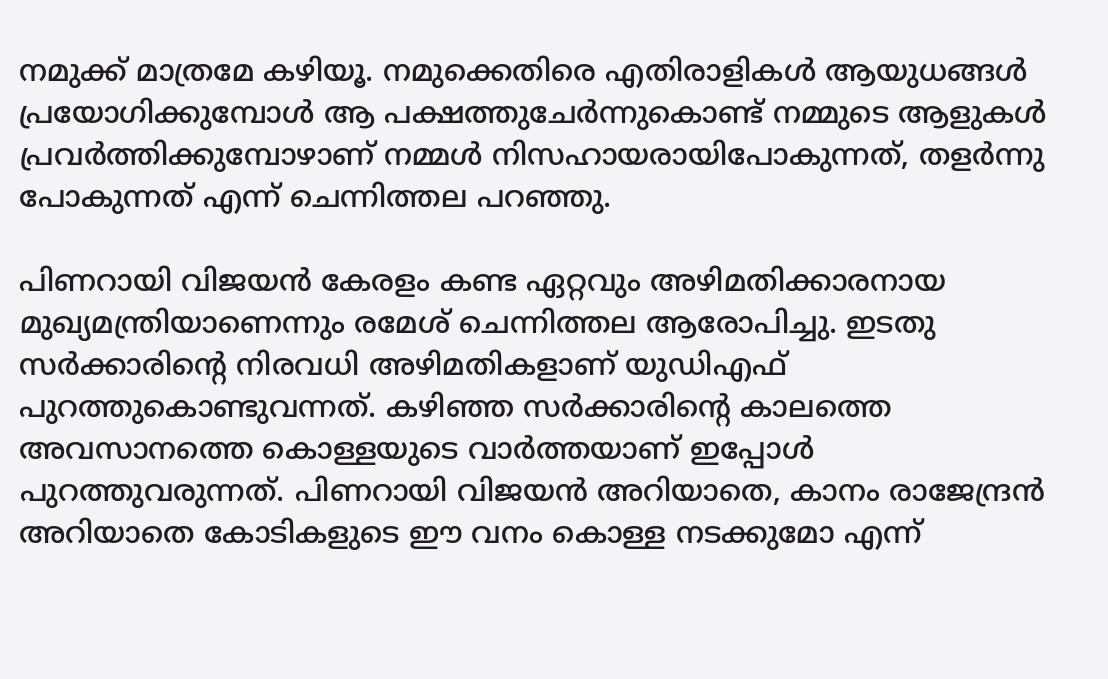നമുക്ക് മാത്രമേ കഴിയൂ. നമുക്കെതിരെ എതിരാളികള്‍ ആയുധങ്ങള്‍ പ്രയോഗിക്കുമ്പോള്‍ ആ പക്ഷത്തുചേര്‍ന്നുകൊണ്ട് നമ്മുടെ ആളുകള്‍ പ്രവര്‍ത്തിക്കുമ്പോഴാണ് നമ്മള്‍ നിസഹായരായിപോകുന്നത്, തളര്‍ന്നു പോകുന്നത് എന്ന് ചെന്നിത്തല പറഞ്ഞു.

പിണറായി വിജയന്‍ കേരളം കണ്ട ഏറ്റവും അഴിമതിക്കാരനായ മുഖ്യമന്ത്രിയാണെന്നും രമേശ് ചെന്നിത്തല ആരോപിച്ചു. ഇടതു സര്‍ക്കാരിന്റെ നിരവധി അഴിമതികളാണ് യുഡിഎഫ് പുറത്തുകൊണ്ടുവന്നത്. കഴിഞ്ഞ സര്‍ക്കാരിന്റെ കാലത്തെ അവസാനത്തെ കൊള്ളയുടെ വാര്‍ത്തയാണ് ഇപ്പോള്‍ പുറത്തുവരുന്നത്. പിണറായി വിജയന്‍ അറിയാതെ, കാനം രാജേന്ദ്രന്‍ അറിയാതെ കോടികളുടെ ഈ വനം കൊള്ള നടക്കുമോ എന്ന്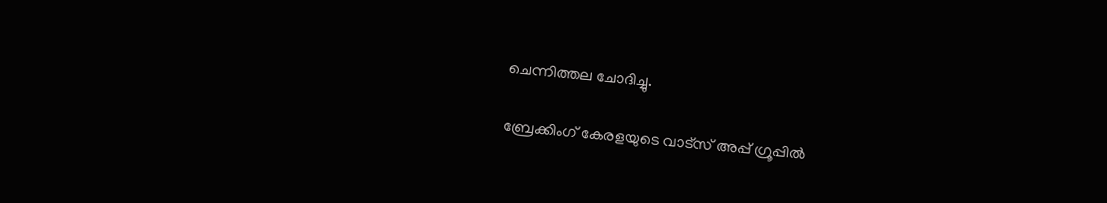ചെന്നിത്തല ചോദിച്ചു.

ബ്രേക്കിംഗ് കേരളയുടെ വാട്സ് അപ്പ് ഗ്രൂപ്പിൽ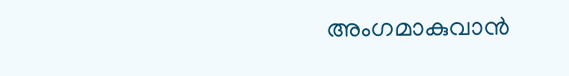അംഗമാകുവാൻ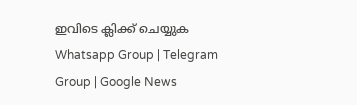ഇവിടെ ക്ലിക്ക് ചെയ്യുക Whatsapp Group | Telegram Group | Google News